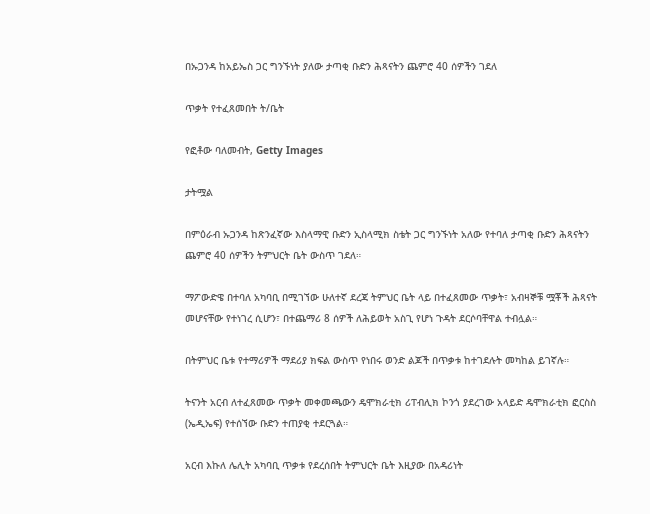በኡጋንዳ ከአይኤስ ጋር ግንኙነት ያለው ታጣቂ ቡድን ሕጻናትን ጨምሮ 40 ሰዎችን ገደለ

ጥቃት የተፈጸመበት ት/ቤት

የፎቶው ባለመብት, Getty Images

ታትሟል

በምዕራብ ኡጋንዳ ከጽንፈኛው እስላማዊ ቡድን ኢስላሚክ ስቴት ጋር ግንኙነት አለው የተባለ ታጣቂ ቡድን ሕጻናትን ጨምሮ 40 ሰዎችን ትምህርት ቤት ውስጥ ገደለ።

ማፖውድዌ በተባለ አካባቢ በሚገኘው ሁለተኛ ደረጃ ትምህር ቤት ላይ በተፈጸመው ጥቃት፣ አብዛኞቹ ሟቾች ሕጻናት መሆናቸው የተነገረ ሲሆን፣ በተጨማሪ 8 ሰዎች ለሕይወት አስጊ የሆነ ጉዳት ደርሶባቸዋል ተብሏል።

በትምህር ቤቱ የተማሪዎች ማደሪያ ክፍል ውስጥ የነበሩ ወንድ ልጆች በጥቃቱ ከተገደሉት መካከል ይገኛሉ።

ትናንት አርብ ለተፈጸመው ጥቃት መቀመጫውን ዴሞክራቲክ ሪፐብሊክ ኮንጎ ያደረገው አላይድ ዴሞክራቲክ ፎርስስ (ኤዲኤፍ) የተሰኘው ቡድን ተጠያቂ ተደርጓል።

አርብ እኩለ ሌሊት አካባቢ ጥቃቱ የደረሰበት ትምህርት ቤት እዚያው በአዳሪነት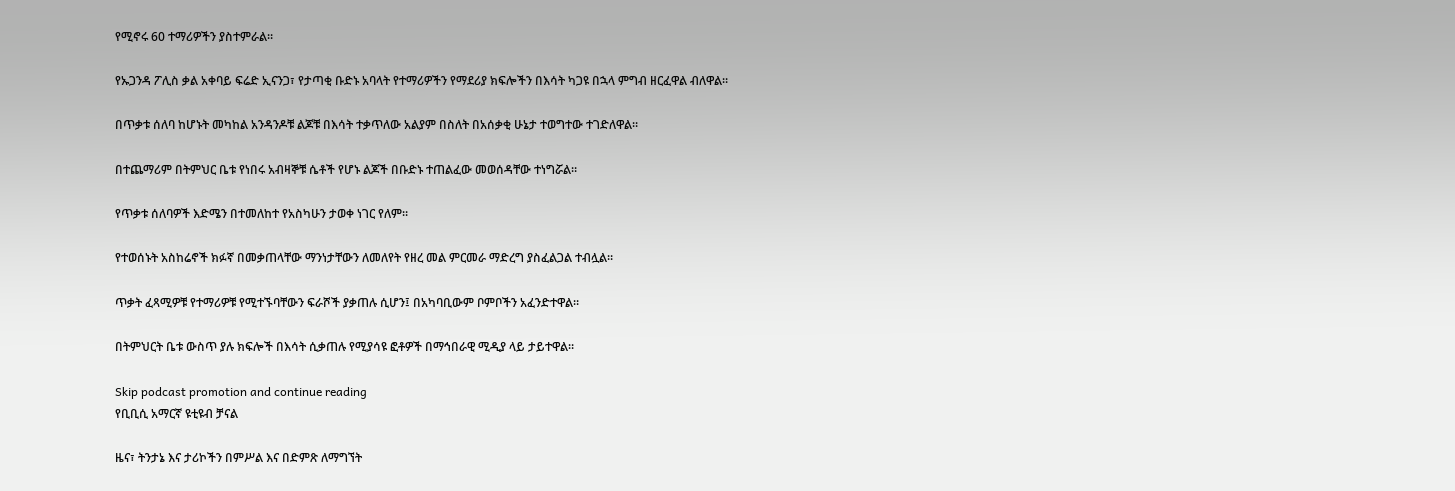የሚኖሩ 60 ተማሪዎችን ያስተምራል።

የኡጋንዳ ፖሊስ ቃል አቀባይ ፍሬድ ኢናንጋ፣ የታጣቂ ቡድኑ አባላት የተማሪዎችን የማደሪያ ክፍሎችን በእሳት ካጋዩ በኋላ ምግብ ዘርፈዋል ብለዋል።

በጥቃቱ ሰለባ ከሆኑት መካከል አንዳንዶቹ ልጆቹ በእሳት ተቃጥለው አልያም በስለት በአሰቃቂ ሁኔታ ተወግተው ተገድለዋል።

በተጨማሪም በትምህር ቤቱ የነበሩ አብዛኞቹ ሴቶች የሆኑ ልጆች በቡድኑ ተጠልፈው መወሰዳቸው ተነግሯል።

የጥቃቱ ሰለባዎች እድሜን በተመለከተ የአስካሁን ታወቀ ነገር የለም።

የተወሰኑት አስከሬኖች ክፉኛ በመቃጠላቸው ማንነታቸውን ለመለየት የዘረ መል ምርመራ ማድረግ ያስፈልጋል ተብሏል።

ጥቃት ፈጻሚዎቹ የተማሪዎቹ የሚተኙባቸውን ፍራሾች ያቃጠሉ ሲሆን፤ በአካባቢውም ቦምቦችን አፈንድተዋል።

በትምህርት ቤቱ ውስጥ ያሉ ክፍሎች በእሳት ሲቃጠሉ የሚያሳዩ ፎቶዎች በማኅበራዊ ሚዲያ ላይ ታይተዋል።

Skip podcast promotion and continue reading
የቢቢሲ አማርኛ ዩቲዩብ ቻናል

ዜና፣ ትንታኔ እና ታሪኮችን በምሥል እና በድምጽ ለማግኘት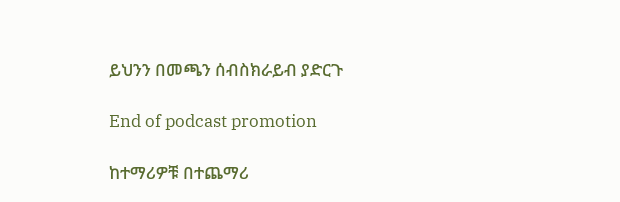ይህንን በመጫን ሰብስክራይብ ያድርጉ

End of podcast promotion

ከተማሪዎቹ በተጨማሪ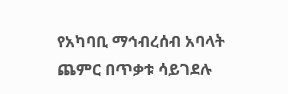የአካባቢ ማኅብረሰብ አባላት ጨምር በጥቃቱ ሳይገደሉ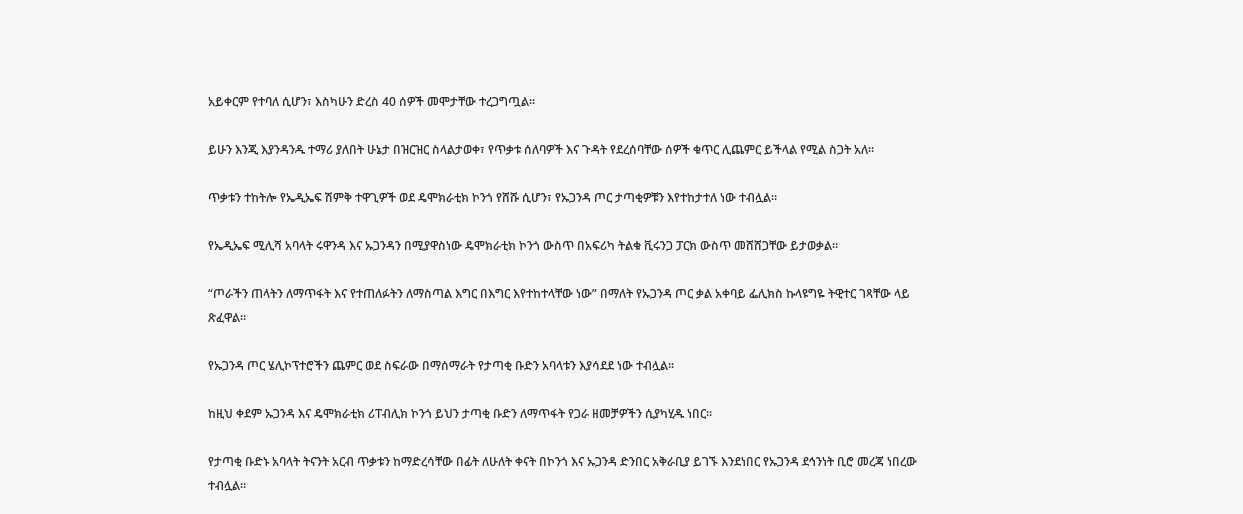አይቀርም የተባለ ሲሆን፣ እስካሁን ድረስ 40 ሰዎች መሞታቸው ተረጋግጧል።

ይሁን እንጂ እያንዳንዱ ተማሪ ያለበት ሁኔታ በዝርዝር ስላልታወቀ፣ የጥቃቱ ሰለባዎች እና ጉዳት የደረሰባቸው ሰዎች ቁጥር ሊጨምር ይችላል የሚል ስጋት አለ።

ጥቃቱን ተከትሎ የኤዲኤፍ ሽምቅ ተዋጊዎች ወደ ዴሞክራቲክ ኮንጎ የሸሹ ሲሆን፣ የኡጋንዳ ጦር ታጣቂዎቹን እየተከታተለ ነው ተብሏል።

የኤዲኤፍ ሚሊሻ አባላት ሩዋንዳ እና ኡጋንዳን በሚያዋስነው ዴሞክራቲክ ኮንጎ ውስጥ በአፍሪካ ትልቁ ቪሩንጋ ፓርክ ውስጥ መሸሸጋቸው ይታወቃል።

“ጦራችን ጠላትን ለማጥፋት እና የተጠለፉትን ለማስጣል እግር በእግር እየተከተላቸው ነው” በማለት የኡጋንዳ ጦር ቃል አቀባይ ፌሊክስ ኩላዩግዬ ትዊተር ገጻቸው ላይ ጽፈዋል።

የኡጋንዳ ጦር ሄሊኮፕተሮችን ጨምር ወደ ስፍራው በማሰማራት የታጣቂ ቡድን አባላቱን እያሳደደ ነው ተብሏል።

ከዚህ ቀደም ኡጋንዳ እና ዴሞክራቲክ ሪፐብሊክ ኮንጎ ይህን ታጣቂ ቡድን ለማጥፋት የጋራ ዘመቻዎችን ሲያካሂዱ ነበር።

የታጣቂ ቡድኑ አባላት ትናንት አርብ ጥቃቱን ከማድረሳቸው በፊት ለሁለት ቀናት በኮንጎ እና ኡጋንዳ ድንበር አቅራቢያ ይገኙ እንደነበር የኡጋንዳ ደኅንነት ቢሮ መረጃ ነበረው ተብሏል።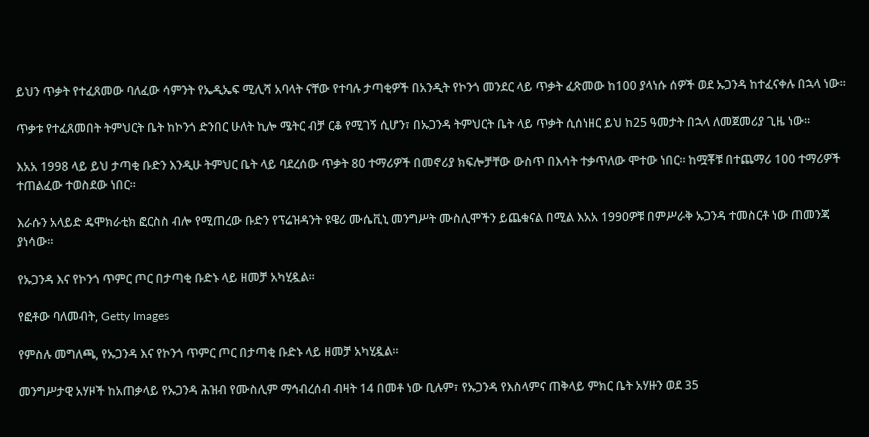ይህን ጥቃት የተፈጸመው ባለፈው ሳምንት የኤዲኤፍ ሚሊሻ አባላት ናቸው የተባሉ ታጣቂዎች በአንዲት የኮንጎ መንደር ላይ ጥቃት ፈጽመው ከ100 ያላነሱ ሰዎች ወደ ኡጋንዳ ከተፈናቀሉ በኋላ ነው።

ጥቃቱ የተፈጸመበት ትምህርት ቤት ከኮንጎ ድንበር ሁለት ኪሎ ሜትር ብቻ ርቆ የሚገኝ ሲሆን፣ በኡጋንዳ ትምህርት ቤት ላይ ጥቃት ሲሰነዘር ይህ ከ25 ዓመታት በኋላ ለመጀመሪያ ጊዜ ነው።

እአአ 1998 ላይ ይህ ታጣቂ ቡድን እንዲሁ ትምህር ቤት ላይ ባደረሰው ጥቃት 80 ተማሪዎች በመኖሪያ ክፍሎቻቸው ውስጥ በእሳት ተቃጥለው ሞተው ነበር። ከሟቾቹ በተጨማሪ 100 ተማሪዎች ተጠልፈው ተወስደው ነበር።

እራሱን አላይድ ዴሞክራቲክ ፎርስስ ብሎ የሚጠረው ቡድን የፕሬዝዳንት ዩዌሪ ሙሴቪኒ መንግሥት ሙስሊሞችን ይጨቁናል በሚል እአአ 1990ዎቹ በምሥራቅ ኡጋንዳ ተመስርቶ ነው ጠመንጃ ያነሳው።

የኡጋንዳ እና የኮንጎ ጥምር ጦር በታጣቂ ቡድኑ ላይ ዘመቻ አካሂዷል።

የፎቶው ባለመብት, Getty Images

የምስሉ መግለጫ, የኡጋንዳ እና የኮንጎ ጥምር ጦር በታጣቂ ቡድኑ ላይ ዘመቻ አካሂዷል።

መንግሥታዊ አሃዞች ከአጠቃላይ የኡጋንዳ ሕዝብ የሙስሊም ማኅብረሰብ ብዛት 14 በመቶ ነው ቢሉም፣ የኡጋንዳ የእስላምና ጠቅላይ ምክር ቤት አሃዙን ወደ 35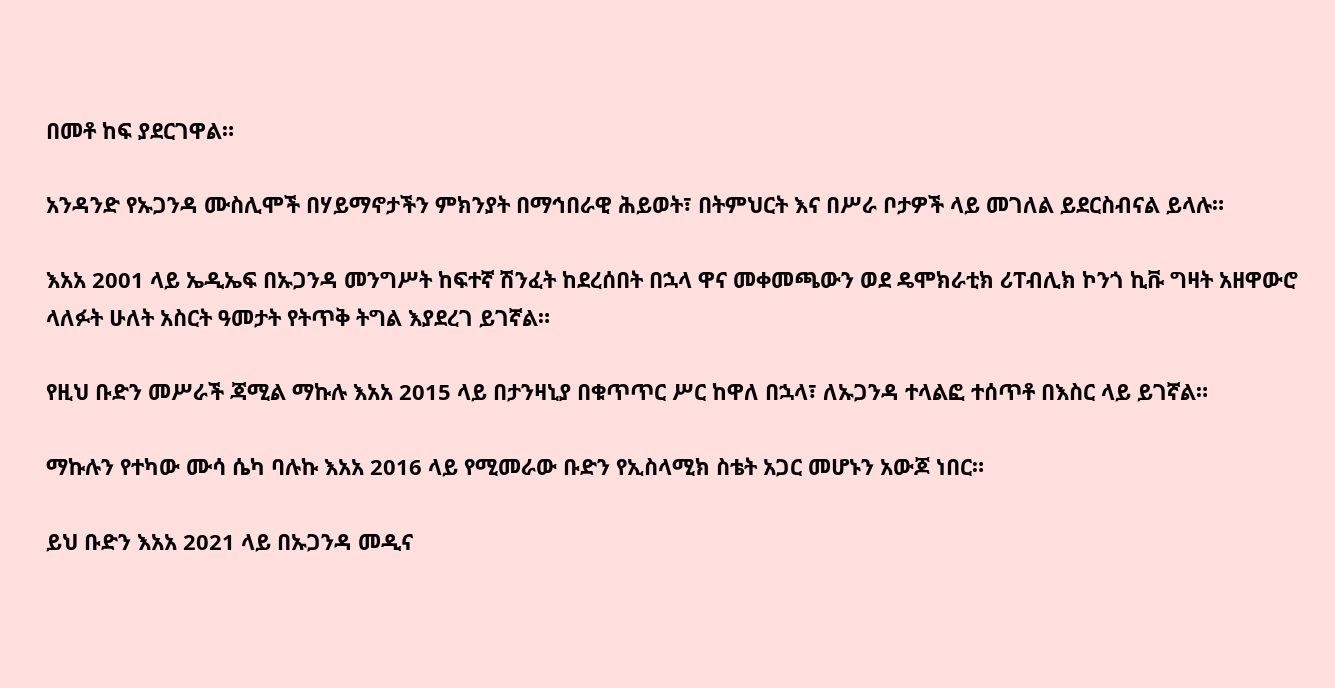በመቶ ከፍ ያደርገዋል።

አንዳንድ የኡጋንዳ ሙስሊሞች በሃይማኖታችን ምክንያት በማኅበራዊ ሕይወት፣ በትምህርት እና በሥራ ቦታዎች ላይ መገለል ይደርስብናል ይላሉ።

እአአ 2001 ላይ ኤዲኤፍ በኡጋንዳ መንግሥት ከፍተኛ ሽንፈት ከደረሰበት በኋላ ዋና መቀመጫውን ወደ ዴሞክራቲክ ሪፐብሊክ ኮንጎ ኪቩ ግዛት አዘዋውሮ ላለፉት ሁለት አስርት ዓመታት የትጥቅ ትግል እያደረገ ይገኛል።

የዚህ ቡድን መሥራች ጃሚል ማኩሉ እአአ 2015 ላይ በታንዛኒያ በቁጥጥር ሥር ከዋለ በኋላ፣ ለኡጋንዳ ተላልፎ ተሰጥቶ በእስር ላይ ይገኛል።

ማኩሉን የተካው ሙሳ ሴካ ባሉኩ እአአ 2016 ላይ የሚመራው ቡድን የኢስላሚክ ስቴት አጋር መሆኑን አውጆ ነበር።

ይህ ቡድን እአአ 2021 ላይ በኡጋንዳ መዲና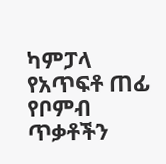ካምፓላ የአጥፍቶ ጠፊ የቦምብ ጥቃቶችን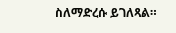ስለማድረሱ ይገለጻል።